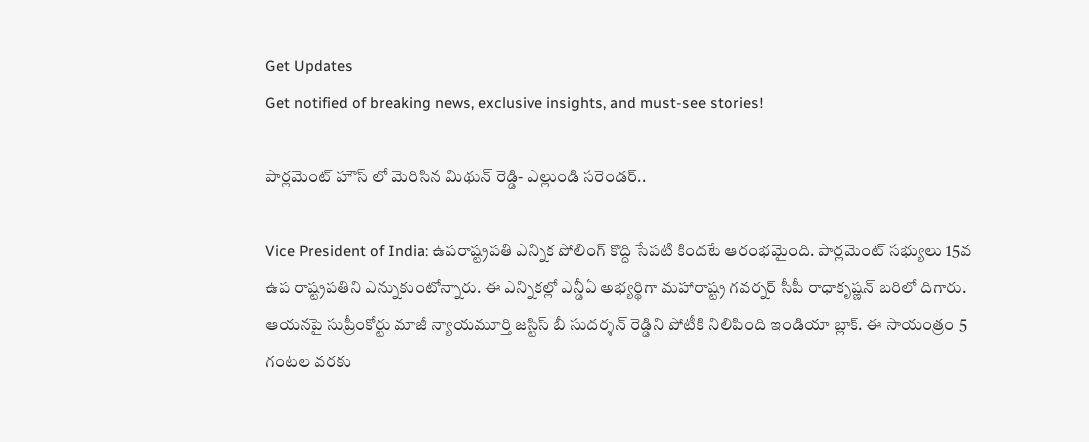Get Updates
Get notified of breaking news, exclusive insights, and must-see stories!

పార్లమెంట్ హౌస్ లో మెరిసిన మిథున్ రెడ్డి- ఎల్లుండి సరెండర్..

Vice President of India: ఉపరాష్ట్రపతి ఎన్నిక పోలింగ్ కొద్ది సేపటి కిందటే ఆరంభమైంది. పార్లమెంట్ సభ్యులు 15వ ఉప రాష్ట్రపతిని ఎన్నుకుంటోన్నారు. ఈ ఎన్నికల్లో ఎన్డీఏ అభ్యర్థిగా మహారాష్ట్ర గవర్నర్ సీపీ రాధాకృష్ణన్‌ బరిలో దిగారు. ఆయనపై సుప్రీంకోర్టు మాజీ న్యాయమూర్తి జస్టిస్ బీ సుదర్శన్ రెడ్డిని పోటీకి నిలిపింది ఇండియా బ్లాక్. ఈ సాయంత్రం 5 గంటల వరకు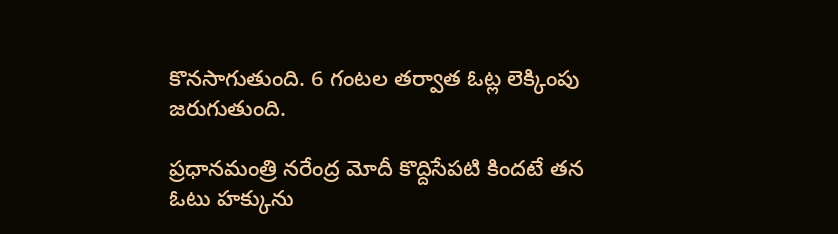కొనసాగుతుంది. 6 గంటల తర్వాత ఓట్ల లెక్కింపు జరుగుతుంది.

ప్రధానమంత్రి నరేంద్ర మోదీ కొద్దిసేపటి కిందటే తన ఓటు హక్కును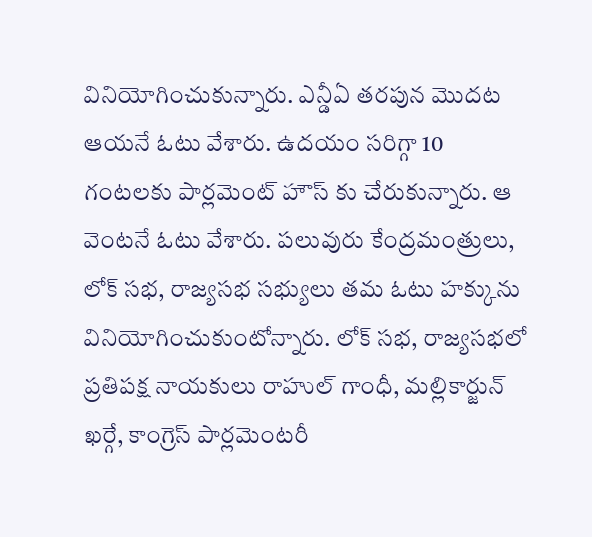వినియోగించుకున్నారు. ఎన్డీఏ తరపున మొదట ఆయనే ఓటు వేశారు. ఉదయం సరిగ్గా 10 గంటలకు పార్లమెంట్ హౌస్ కు చేరుకున్నారు. ఆ వెంటనే ఓటు వేశారు. పలువురు కేంద్రమంత్రులు, లోక్ సభ, రాజ్యసభ సభ్యులు తమ ఓటు హక్కును వినియోగించుకుంటోన్నారు. లోక్ సభ, రాజ్యసభలో ప్రతిపక్ష నాయకులు రాహుల్ గాంధీ, మల్లికార్జున్ ఖర్గే, కాంగ్రెస్ పార్లమెంటరీ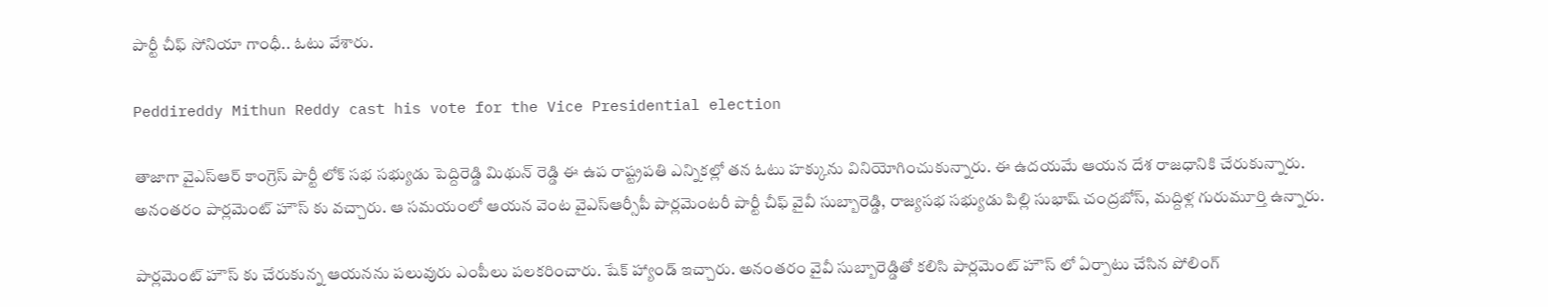పార్టీ చీఫ్ సోనియా గాంధీ.. ఓటు వేశారు.

Peddireddy Mithun Reddy cast his vote for the Vice Presidential election

తాజాగా వైఎస్ఆర్ కాంగ్రెస్ పార్టీ లోక్ సభ సభ్యుడు పెద్దిరెడ్డి మిథున్ రెడ్డి ఈ ఉప రాష్ట్రపతి ఎన్నికల్లో తన ఓటు హక్కును వినియోగించుకున్నారు. ఈ ఉదయమే ఆయన దేశ రాజధానికి చేరుకున్నారు. అనంతరం పార్లమెంట్ హౌస్ కు వచ్చారు. ఆ సమయంలో ఆయన వెంట వైఎస్ఆర్సీపీ పార్లమెంటరీ పార్టీ చీఫ్ వైవీ సుబ్బారెడ్డి, రాజ్యసభ సభ్యుడు పిల్లి సుభాష్ చంద్రబోస్, మద్దిళ్ల గురుమూర్తి ఉన్నారు.

పార్లమెంట్ హౌస్ కు చేరుకున్న ఆయనను పలువురు ఎంపీలు పలకరించారు. షేక్ హ్యాండ్ ఇచ్చారు. అనంతరం వైవీ సుబ్బారెడ్డితో కలిసి పార్లమెంట్ హౌస్ లో ఏర్పాటు చేసిన పోలింగ్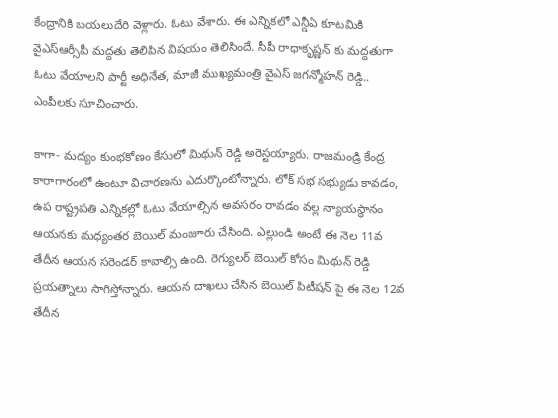కేంద్రానికి బయలుదేరి వెళ్లారు. ఓటు వేశారు. ఈ ఎన్నికలో ఎన్డీఏ కూటమికి వైఎస్ఆర్సీపీ మద్దతు తెలిపిన విషయం తెలిసిందే. సీపీ రాధాకృష్ణన్‌ కు మద్దతుగా ఓటు వేయాలని పార్టీ అధినేత, మాజీ ముఖ్యమంత్రి వైఎస్ జగన్మోహన్ రెడ్డి.. ఎంపీలకు సూచించారు.

కాగా- మద్యం కుంభకోణం కేసులో మిథున్ రెడ్డి అరెస్టయ్యారు. రాజమండ్రి కేంద్ర కారాగారంలో ఉంటూ విచారణను ఎదుర్కొంటోన్నారు. లోక్ సభ సభ్యుడు కావడం, ఉప రాష్ట్రపతి ఎన్నికల్లో ఓటు వేయాల్సిన అవసరం రావడం వల్ల న్యాయస్థానం ఆయనకు మధ్యంతర బెయిల్ మంజూరు చేసింది. ఎల్లుండి అంటే ఈ నెల 11వ తేదీన ఆయన సరెండర్ కావాల్సి ఉంది. రెగ్యులర్ బెయిల్ కోసం మిథున్ రెడ్డి ప్రయత్నాలు సాగిస్తోన్నారు. ఆయన దాఖలు చేసిన బెయిల్ పిటీషన్ పై ఈ నెల 12వ తేదీన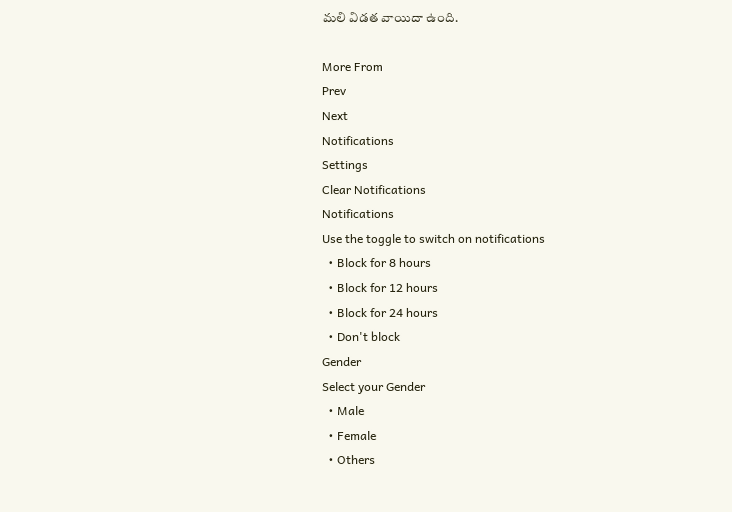మలి విడత వాయిదా ఉంది.

More From
Prev
Next
Notifications
Settings
Clear Notifications
Notifications
Use the toggle to switch on notifications
  • Block for 8 hours
  • Block for 12 hours
  • Block for 24 hours
  • Don't block
Gender
Select your Gender
  • Male
  • Female
  • Others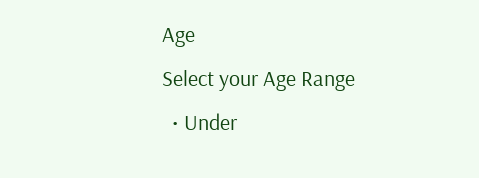Age
Select your Age Range
  • Under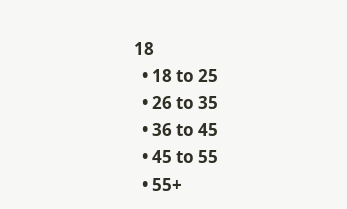18
  • 18 to 25
  • 26 to 35
  • 36 to 45
  • 45 to 55
  • 55+